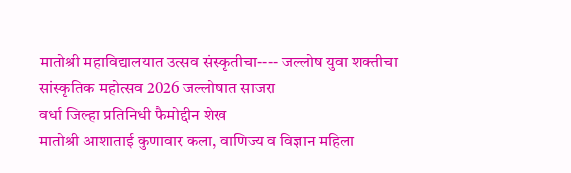मातोश्री महाविद्यालयात उत्सव संस्कृतीचा---- जल्लोष युवा शक्तीचा सांस्कृतिक महोत्सव 2026 जल्लोषात साजरा
वर्धा जिल्हा प्रतिनिधी फैमोद्दीन शेख
मातोश्री आशाताई कुणावार कला, वाणिज्य व विज्ञान महिला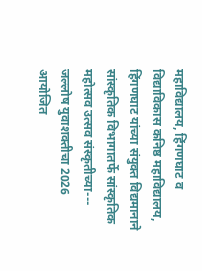महाविद्यालय, हिंगणघाट व विद्याविकास कनिष्ठ महाविद्यालय, हिंगणघाट यांच्या संयुक्त विद्यमानाने सांस्कृतिक विभागातर्फे सांस्कृतिक महोत्सव उत्सव संस्कृतीच्या--- जल्लोष युवाशक्तीचा 2026 आयोजित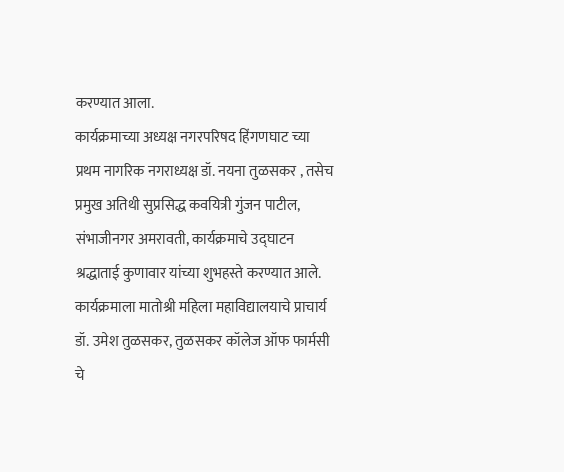करण्यात आला.
कार्यक्रमाच्या अध्यक्ष नगरपरिषद हिंगणघाट च्या प्रथम नागरिक नगराध्यक्ष डॉ. नयना तुळसकर , तसेच प्रमुख अतिथी सुप्रसिद्ध कवयित्री गुंजन पाटील, संभाजीनगर अमरावती, कार्यक्रमाचे उद्घाटन श्रद्धाताई कुणावार यांच्या शुभहस्ते करण्यात आले. कार्यक्रमाला मातोश्री महिला महाविद्यालयाचे प्राचार्य डॉ. उमेश तुळसकर, तुळसकर कॉलेज ऑफ फार्मसी चे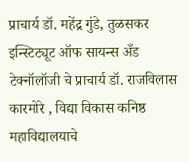प्राचार्य डॉ. महेंद्र गुंडे, तुळसकर इन्स्टिट्यूट ऑफ सायन्स अँड टेक्नॉलॉजी चे प्राचार्य डॉ. राजविलास कारमोरे , विद्या विकास कनिष्ठ महाविद्यालयाचे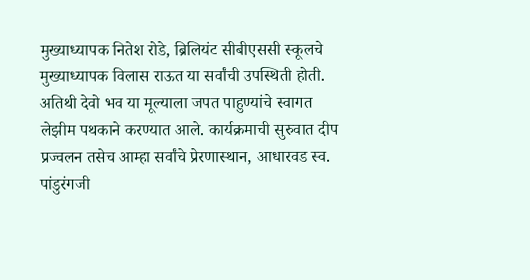मुख्याध्यापक नितेश रोडे, ब्रिलियंट सीबीएससी स्कूलचे मुख्याध्यापक विलास राऊत या सर्वांची उपस्थिती होती.
अतिथी देवो भव या मूल्याला जपत पाहुण्यांचे स्वागत लेझीम पथकाने करण्यात आले. कार्यक्रमाची सुरुवात दीप प्रज्वलन तसेच आम्हा सर्वांचे प्रेरणास्थान, आधारवड स्व. पांडुरंगजी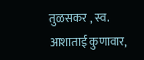तुळसकर , स्व. आशाताई कुणावार,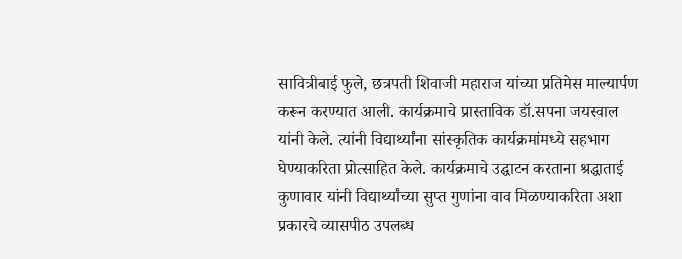सावित्रीबाई फुले, छत्रपती शिवाजी महाराज यांच्या प्रतिमेस माल्यार्पण करून करण्यात आली. कार्यक्रमाचे प्रास्ताविक डॉ.सपना जयस्वाल यांनी केले. त्यांनी विद्यार्थ्यांना सांस्कृतिक कार्यक्रमांमध्ये सहभाग घेण्याकरिता प्रोत्साहित केले. कार्यक्रमाचे उद्घाटन करताना श्रद्धाताई कुणावार यांनी विद्यार्थ्यांच्या सुप्त गुणांना वाव मिळण्याकरिता अशा प्रकारचे व्यासपीठ उपलब्ध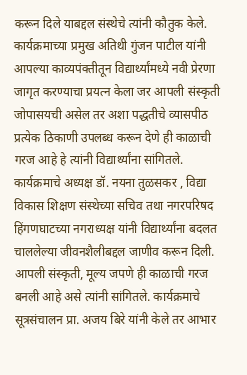करून दिले याबद्दल संस्थेचे त्यांनी कौतुक केले. कार्यक्रमाच्या प्रमुख अतिथी गुंजन पाटील यांनी आपल्या काव्यपंक्तीतून विद्यार्थ्यांमध्ये नवी प्रेरणा जागृत करण्याचा प्रयत्न केला जर आपली संस्कृती जोपासयची असेल तर अशा पद्धतीचे व्यासपीठ प्रत्येक ठिकाणी उपलब्ध करून देणे ही काळाची गरज आहे हे त्यांनी विद्यार्थ्यांना सांगितले. कार्यक्रमाचे अध्यक्ष डॉ. नयना तुळसकर , विद्या विकास शिक्षण संस्थेच्या सचिव तथा नगरपरिषद हिंगणघाटच्या नगराध्यक्ष यांनी विद्यार्थ्यांना बदलत चाललेल्या जीवनशैलीबद्दल जाणीव करून दिली. आपली संस्कृती, मूल्य जपणे ही काळाची गरज बनली आहे असे त्यांनी सांगितले. कार्यक्रमाचे सूत्रसंचालन प्रा. अजय बिरे यांनी केले तर आभार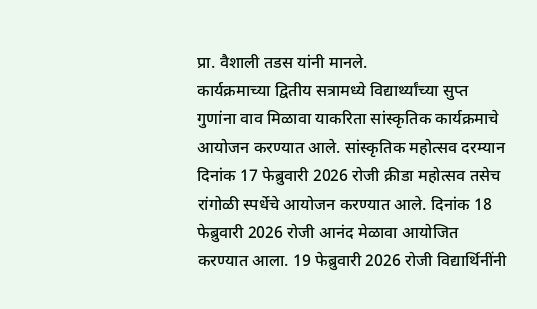प्रा. वैशाली तडस यांनी मानले.
कार्यक्रमाच्या द्वितीय सत्रामध्ये विद्यार्थ्यांच्या सुप्त गुणांना वाव मिळावा याकरिता सांस्कृतिक कार्यक्रमाचे आयोजन करण्यात आले. सांस्कृतिक महोत्सव दरम्यान दिनांक 17 फेब्रुवारी 2026 रोजी क्रीडा महोत्सव तसेच रांगोळी स्पर्धेचे आयोजन करण्यात आले. दिनांक 18 फेब्रुवारी 2026 रोजी आनंद मेळावा आयोजित करण्यात आला. 19 फेब्रुवारी 2026 रोजी विद्यार्थिनींनी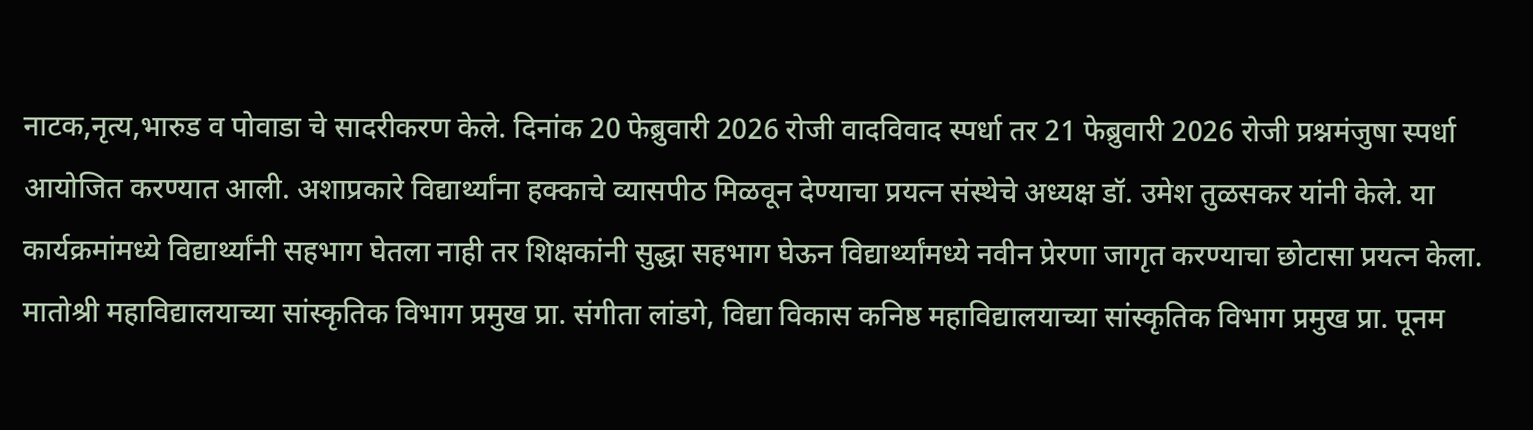नाटक,नृत्य,भारुड व पोवाडा चे सादरीकरण केले. दिनांक 20 फेब्रुवारी 2026 रोजी वादविवाद स्पर्धा तर 21 फेब्रुवारी 2026 रोजी प्रश्नमंजुषा स्पर्धा आयोजित करण्यात आली. अशाप्रकारे विद्यार्थ्यांना हक्काचे व्यासपीठ मिळवून देण्याचा प्रयत्न संस्थेचे अध्यक्ष डॉ. उमेश तुळसकर यांनी केले. या कार्यक्रमांमध्ये विद्यार्थ्यांनी सहभाग घेतला नाही तर शिक्षकांनी सुद्धा सहभाग घेऊन विद्यार्थ्यांमध्ये नवीन प्रेरणा जागृत करण्याचा छोटासा प्रयत्न केला.
मातोश्री महाविद्यालयाच्या सांस्कृतिक विभाग प्रमुख प्रा. संगीता लांडगे, विद्या विकास कनिष्ठ महाविद्यालयाच्या सांस्कृतिक विभाग प्रमुख प्रा. पूनम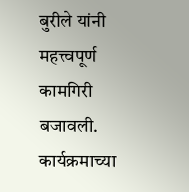बुरीले यांनी महत्त्वपूर्ण कामगिरी बजावली. कार्यक्रमाच्या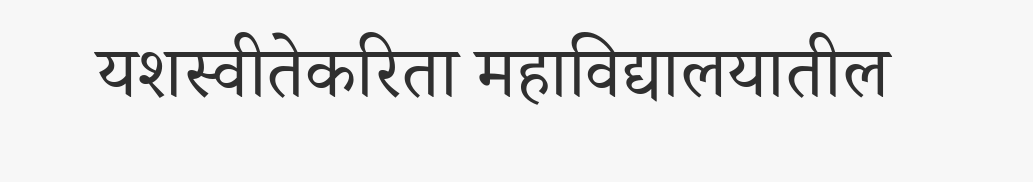यशस्वीतेकरिता महाविद्यालयातील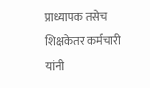प्राध्यापक तसेच शिक्षकेतर कर्मचारी यांनी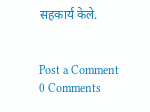सहकार्य केले.


Post a Comment
0 Comments